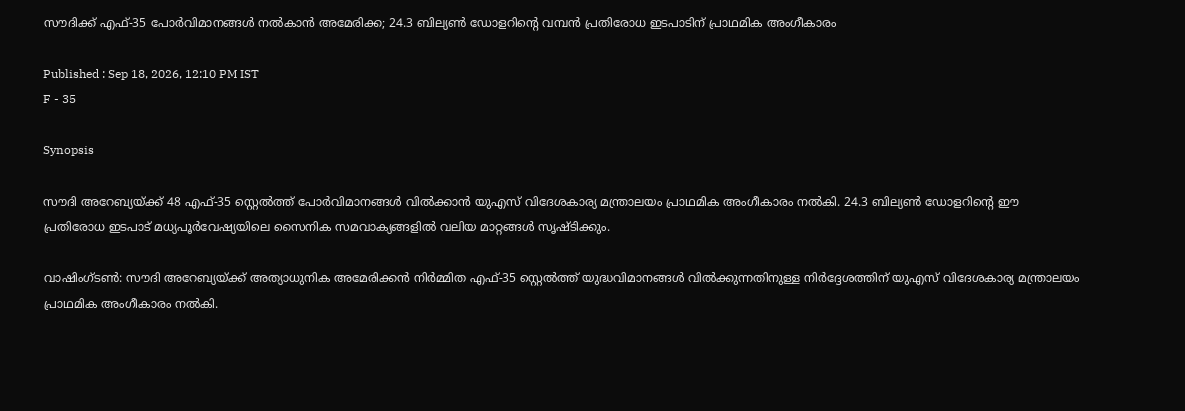സൗദിക്ക് എഫ്-35 പോർവിമാനങ്ങൾ നൽകാൻ അമേരിക്ക; 24.3 ബില്യൺ ഡോളറിന്‍റെ വമ്പൻ പ്രതിരോധ ഇടപാടിന് പ്രാഥമിക അംഗീകാരം

Published : Sep 18, 2026, 12:10 PM IST
F - 35

Synopsis

സൗദി അറേബ്യയ്ക്ക് 48 എഫ്-35 സ്റ്റെൽത്ത് പോർവിമാനങ്ങൾ വിൽക്കാൻ യുഎസ് വിദേശകാര്യ മന്ത്രാലയം പ്രാഥമിക അംഗീകാരം നൽകി. 24.3 ബില്യൺ ഡോളറിന്റെ ഈ പ്രതിരോധ ഇടപാട് മധ്യപൂർവേഷ്യയിലെ സൈനിക സമവാക്യങ്ങളിൽ വലിയ മാറ്റങ്ങൾ സൃഷ്ടിക്കും.

വാഷിംഗ്ടൺ: സൗദി അറേബ്യയ്ക്ക് അത്യാധുനിക അമേരിക്കൻ നിർമ്മിത എഫ്-35 സ്റ്റെൽത്ത് യുദ്ധവിമാനങ്ങൾ വിൽക്കുന്നതിനുള്ള നിർദ്ദേശത്തിന് യുഎസ് വിദേശകാര്യ മന്ത്രാലയം പ്രാഥമിക അംഗീകാരം നൽകി.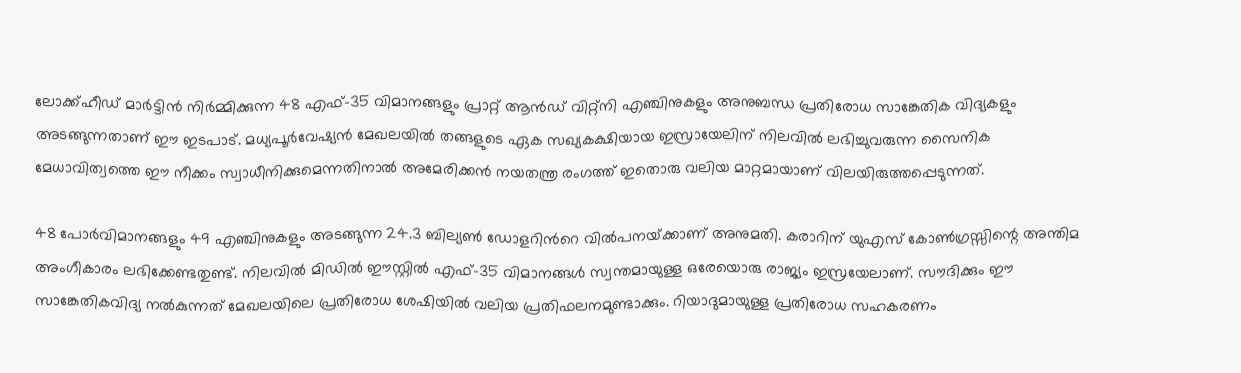ലോക്ക്ഹീഡ് മാർട്ടിൻ നിർമ്മിക്കുന്ന 48 എഫ്-35 വിമാനങ്ങളും പ്രാറ്റ് ആൻഡ് വിറ്റ്‌നി എഞ്ചിനുകളും അനുബന്ധ പ്രതിരോധ സാങ്കേതിക വിദ്യകളും അടങ്ങുന്നതാണ് ഈ ഇടപാട്. മധ്യപൂർവേഷ്യൻ മേഖലയിൽ തങ്ങളുടെ ഏക സഖ്യകക്ഷിയായ ഇസ്രായേലിന് നിലവിൽ ലഭിച്ചുവരുന്ന സൈനിക മേധാവിത്വത്തെ ഈ നീക്കം സ്വാധീനിക്കുമെന്നതിനാൽ അമേരിക്കൻ നയതന്ത്ര രംഗത്ത് ഇതൊരു വലിയ മാറ്റമായാണ് വിലയിരുത്തപ്പെടുന്നത്.

48 പോർവിമാനങ്ങളും 49 എഞ്ചിനുകളും അടങ്ങുന്ന 24.3 ബില്യൺ ഡോളറിന്‍റെ വിൽപനയ്‌ക്കാണ് അനുമതി. കരാറിന് യുഎസ് കോൺഗ്രസ്സിന്റെ അന്തിമ അംഗീകാരം ലഭിക്കേണ്ടതുണ്ട്. നിലവിൽ മിഡിൽ ഈസ്റ്റിൽ എഫ്-35 വിമാനങ്ങൾ സ്വന്തമായുള്ള ഒരേയൊരു രാജ്യം ഇസ്രയേലാണ്. സൗദിക്കും ഈ സാങ്കേതികവിദ്യ നൽകുന്നത് മേഖലയിലെ പ്രതിരോധ ശേഷിയിൽ വലിയ പ്രതിഫലനമുണ്ടാക്കും. റിയാദുമായുള്ള പ്രതിരോധ സഹകരണം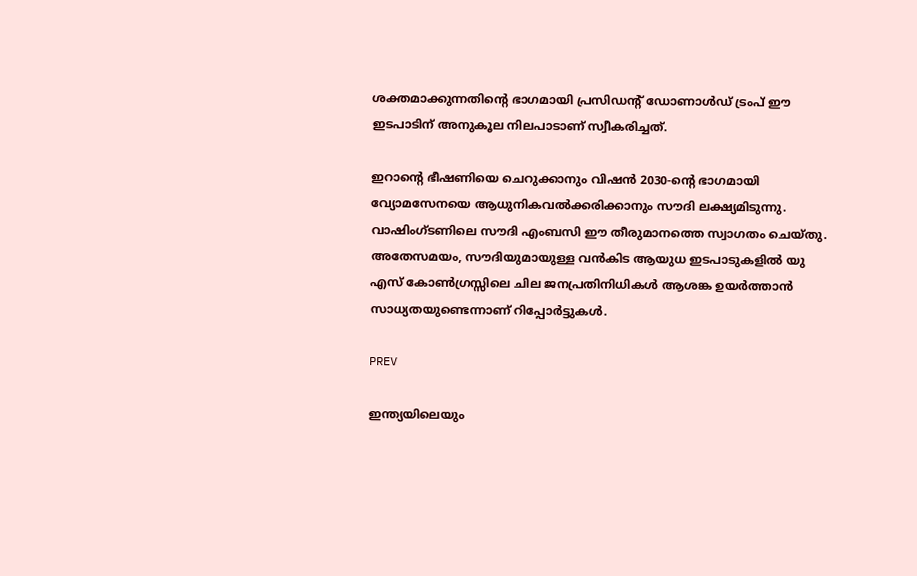ശക്തമാക്കുന്നതിന്‍റെ ഭാഗമായി പ്രസിഡന്‍റ് ഡോണാൾഡ് ട്രംപ് ഈ ഇടപാടിന് അനുകൂല നിലപാടാണ് സ്വീകരിച്ചത്.

ഇറാന്‍റെ ഭീഷണിയെ ചെറുക്കാനും വിഷൻ 2030-ന്‍റെ ഭാഗമായി വ്യോമസേനയെ ആധുനികവൽക്കരിക്കാനും സൗദി ലക്ഷ്യമിടുന്നു. വാഷിംഗ്ടണിലെ സൗദി എംബസി ഈ തീരുമാനത്തെ സ്വാഗതം ചെയ്തു. അതേസമയം, സൗദിയുമായുള്ള വൻകിട ആയുധ ഇടപാടുകളിൽ യു എസ് കോൺഗ്രസ്സിലെ ചില ജനപ്രതിനിധികൾ ആശങ്ക ഉയർത്താൻ സാധ്യതയുണ്ടെന്നാണ് റിപ്പോർട്ടുകൾ.

PREV

ഇന്ത്യയിലെയും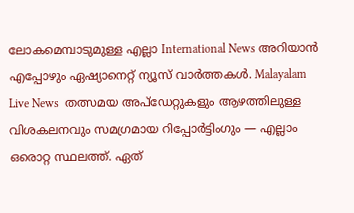ലോകമെമ്പാടുമുള്ള എല്ലാ International News അറിയാൻ എപ്പോഴും ഏഷ്യാനെറ്റ് ന്യൂസ് വാർത്തകൾ. Malayalam Live News  തത്സമയ അപ്‌ഡേറ്റുകളും ആഴത്തിലുള്ള വിശകലനവും സമഗ്രമായ റിപ്പോർട്ടിംഗും — എല്ലാം ഒരൊറ്റ സ്ഥലത്ത്. ഏത്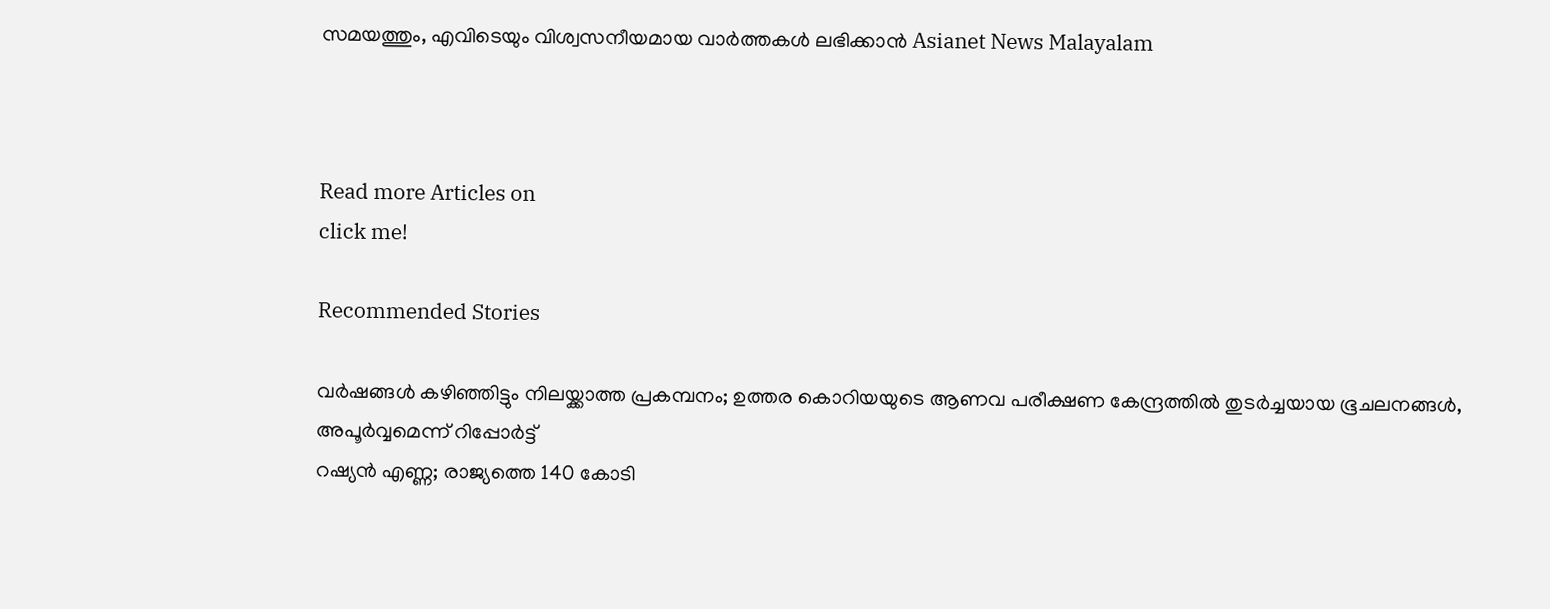സമയത്തും, എവിടെയും വിശ്വസനീയമായ വാർത്തകൾ ലഭിക്കാൻ Asianet News Malayalam



Read more Articles on
click me!

Recommended Stories

വര്‍ഷങ്ങൾ കഴി‍ഞ്ഞിട്ടും നിലയ്ക്കാത്ത പ്രകമ്പനം; ഉത്തര കൊറിയയുടെ ആണവ പരീക്ഷണ കേന്ദ്രത്തിൽ തുടർച്ചയായ ഭൂചലനങ്ങൾ, അപൂര്‍വ്വമെന്ന് റിപ്പോര്‍ട്ട്
റഷ്യൻ എണ്ണ; രാജ്യത്തെ 140 കോടി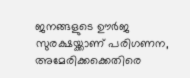ജനങ്ങളുടെ ഊർജ സുരക്ഷയ്ക്കാണ് പരിഗണന, അമേരിക്കക്കെതിരെ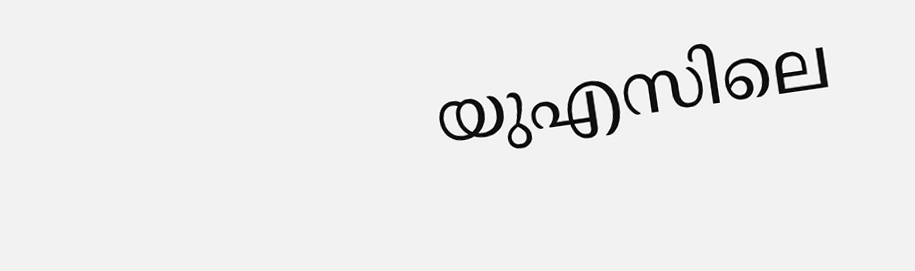യുഎസിലെ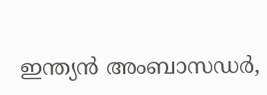ഇന്ത്യൻ അംബാസഡർ,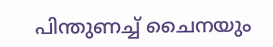പിന്തുണച്ച് ചൈനയും